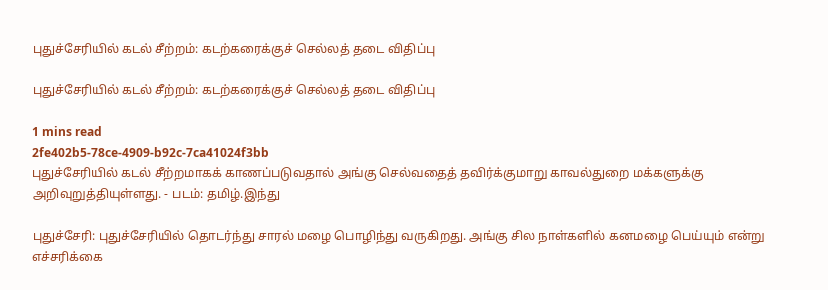புதுச்சேரியில் கடல் சீற்றம்: கடற்கரைக்குச் செல்லத் தடை விதிப்பு

புதுச்சேரியில் கடல் சீற்றம்: கடற்கரைக்குச் செல்லத் தடை விதிப்பு

1 mins read
2fe402b5-78ce-4909-b92c-7ca41024f3bb
புதுச்சேரியில் கடல் சீற்றமாகக் காணப்படுவதால் அங்கு செல்வதைத் தவிர்க்குமாறு காவல்துறை மக்களுக்கு அறிவுறுத்தியுள்ளது. - படம்: தமிழ்.இந்து

புதுச்சேரி: புதுச்சேரியில் தொடர்ந்து சாரல் மழை பொழிந்து வருகிறது. அங்கு சில நாள்களில் கனமழை பெய்யும் என்று எச்சரிக்கை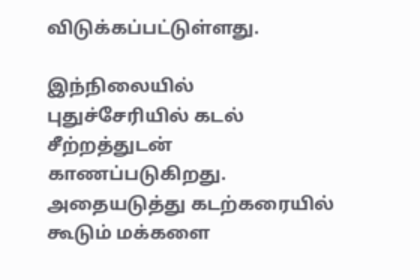விடுக்கப்பட்டுள்ளது.

இந்நிலையில் புதுச்சேரியில் கடல் சீற்றத்துடன் காணப்படுகிறது. அதையடுத்து கடற்கரையில் கூடும் மக்களை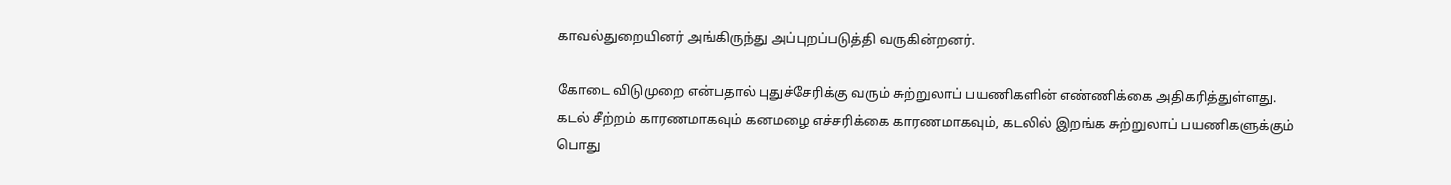காவல்துறையினர் அங்கிருந்து அப்புறப்படுத்தி வருகின்றனர்.

கோடை விடுமுறை என்பதால் புதுச்சேரிக்கு வரும் சுற்றுலாப் பயணிகளின் எண்ணிக்கை அதிகரித்துள்ளது. கடல் சீற்றம் காரணமாகவும் கனமழை எச்சரிக்கை காரணமாகவும், கடலில் இறங்க சுற்றுலாப் பயணிகளுக்கும் பொது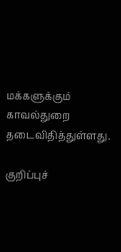மக்களுக்கும் காவல்துறை தடைவிதித்துள்ளது.

குறிப்புச்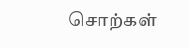சொற்கள்